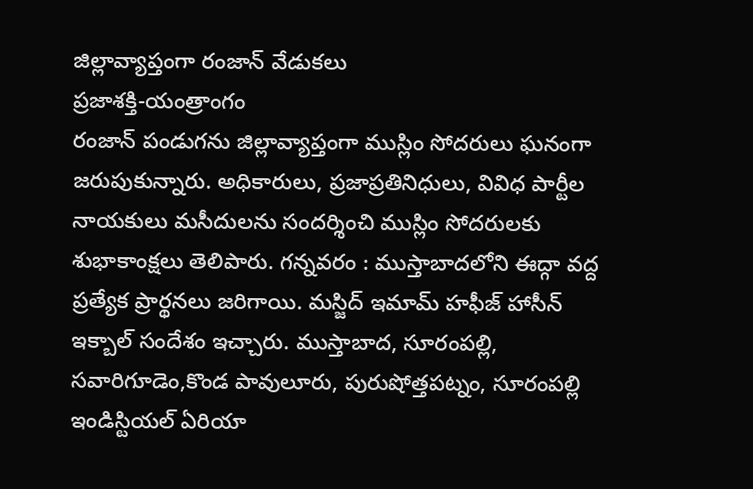జిల్లావ్యాప్తంగా రంజాన్ వేడుకలు
ప్రజాశక్తి-యంత్రాంగం
రంజాన్ పండుగను జిల్లావ్యాప్తంగా ముస్లిం సోదరులు ఘనంగా జరుపుకున్నారు. అధికారులు, ప్రజాప్రతినిధులు, వివిధ పార్టీల నాయకులు మసీదులను సందర్శించి ముస్లిం సోదరులకు శుభాకాంక్షలు తెలిపారు. గన్నవరం : ముస్తాబాదలోని ఈద్గా వద్ద ప్రత్యేక ప్రార్థనలు జరిగాయి. మస్జిద్ ఇమామ్ హఫీజ్ హాసీన్ ఇక్బాల్ సందేశం ఇచ్చారు. ముస్తాబాద, సూరంపల్లి, సవారిగూడెం,కొండ పావులూరు, పురుషోత్తపట్నం, సూరంపల్లి ఇండిస్టియల్ ఏరియా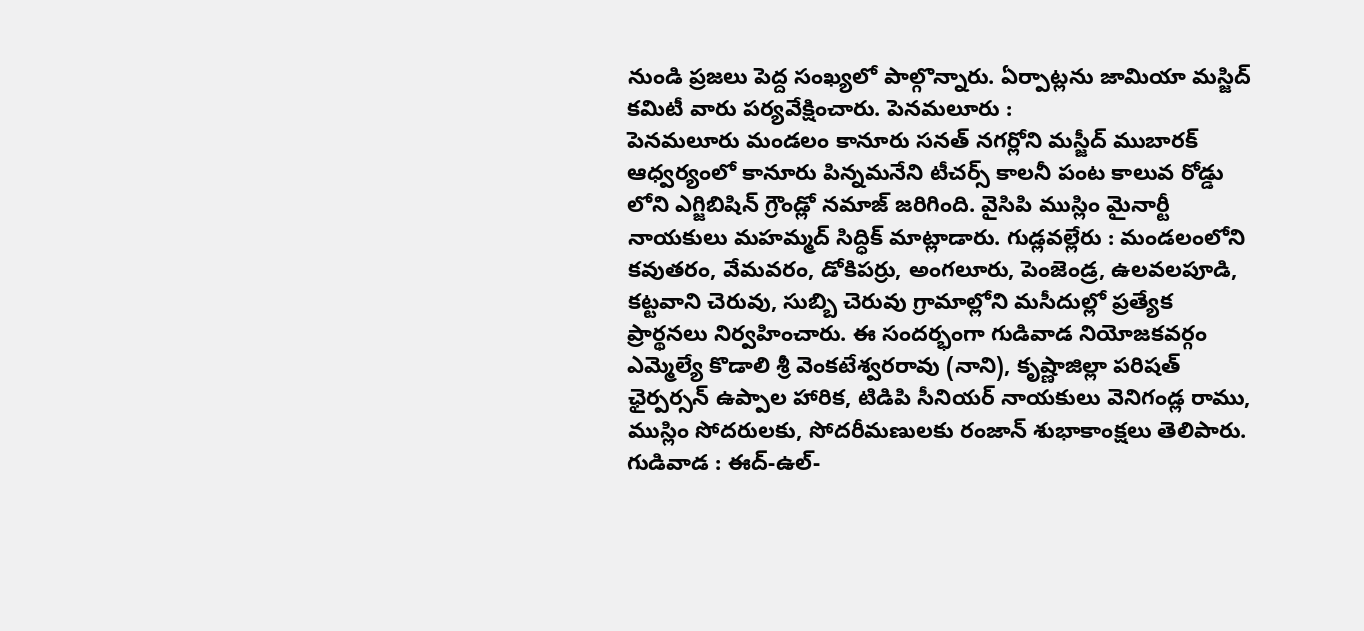నుండి ప్రజలు పెద్ద సంఖ్యలో పాల్గొన్నారు. ఏర్పాట్లను జామియా మస్జిద్ కమిటీ వారు పర్యవేక్షించారు. పెనమలూరు :
పెనమలూరు మండలం కానూరు సనత్ నగర్లోని మస్జీద్ ముబారక్ ఆధ్వర్యంలో కానూరు పిన్నమనేని టీచర్స్ కాలనీ పంట కాలువ రోడ్డు లోని ఎగ్జిబిషిన్ గ్రౌండ్లో నమాజ్ జరిగింది. వైసిపి ముస్లిం మైనార్టీ నాయకులు మహమ్మద్ సిద్ధిక్ మాట్లాడారు. గుడ్లవల్లేరు : మండలంలోని కవుతరం, వేమవరం, డోకిపర్రు, అంగలూరు, పెంజెండ్ర, ఉలవలపూడి, కట్టవాని చెరువు, సుబ్బి చెరువు గ్రామాల్లోని మసీదుల్లో ప్రత్యేక ప్రార్థనలు నిర్వహించారు. ఈ సందర్భంగా గుడివాడ నియోజకవర్గం ఎమ్మెల్యే కొడాలి శ్రీ వెంకటేశ్వరరావు (నాని), కృష్ణాజిల్లా పరిషత్ ఛైర్పర్సన్ ఉప్పాల హారిక, టిడిపి సీనియర్ నాయకులు వెనిగండ్ల రాము, ముస్లిం సోదరులకు, సోదరీమణులకు రంజాన్ శుభాకాంక్షలు తెలిపారు. గుడివాడ : ఈద్-ఉల్-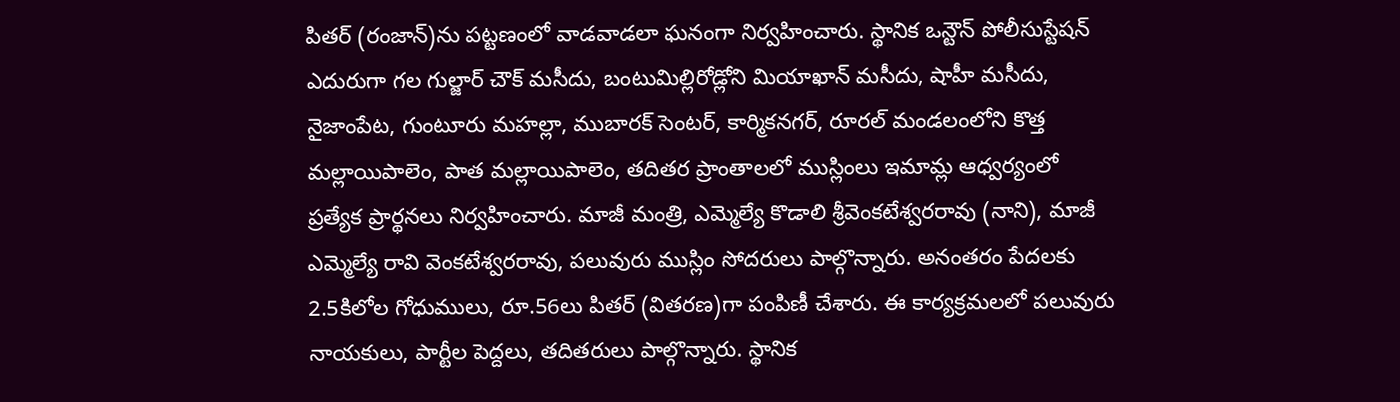పితర్ (రంజాన్)ను పట్టణంలో వాడవాడలా ఘనంగా నిర్వహించారు. స్థానిక ఒన్టౌన్ పోలీసుస్టేషన్ ఎదురుగా గల గుల్జార్ చౌక్ మసీదు, బంటుమిల్లిరోడ్లోని మియాఖాన్ మసీదు, షాహీ మసీదు, నైజాంపేట, గుంటూరు మహల్లా, ముబారక్ సెంటర్, కార్మికనగర్, రూరల్ మండలంలోని కొత్త మల్లాయిపాలెం, పాత మల్లాయిపాలెం, తదితర ప్రాంతాలలో ముస్లింలు ఇమామ్ల ఆధ్వర్యంలో ప్రత్యేక ప్రార్థనలు నిర్వహించారు. మాజీ మంత్రి, ఎమ్మెల్యే కొడాలి శ్రీవెంకటేశ్వరరావు (నాని), మాజీ ఎమ్మెల్యే రావి వెంకటేశ్వరరావు, పలువురు ముస్లిం సోదరులు పాల్గొన్నారు. అనంతరం పేదలకు 2.5కిలోల గోధుములు, రూ.56లు పితర్ (వితరణ)గా పంపిణీ చేశారు. ఈ కార్యక్రమలలో పలువురు నాయకులు, పార్టీల పెద్దలు, తదితరులు పాల్గొన్నారు. స్థానిక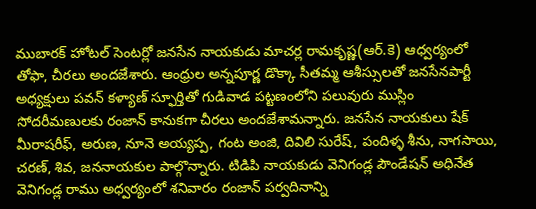ముబారక్ హోటల్ సెంటర్లో జనసేన నాయకుడు మాచర్ల రామకృష్ణ(ఆర్.కె) ఆధ్వర్యంలో తోఫా, చీరలు అందజేశారు. ఆంధ్రుల అన్నపూర్ణ డొక్కా సీతమ్మ ఆశీస్సులతో జనసేనపార్టీ అధ్యక్షులు పవన్ కళ్యాణ్ స్ఫూర్తితో గుడివాడ పట్టణంలోని పలువురు ముస్లిం సోదరీమణులకు రంజాన్ కానుకగా చీరలు అందజేశామన్నారు. జనసేన నాయకులు షేక్ మీరాషరీఫ్, అరుణ, నూనె అయ్యప్ప, గంట అంజి, దివిలి సురేష్, పందిళ్ళ శీను, నాగసాయి, చరణ్, శివ, జననాయకుల పాల్గొన్నారు. టిడిపి నాయకుడు వెనిగండ్ల పౌండేషన్ అధినేత వెనిగండ్ల రాము అధ్వర్యంలో శనివారం రంజాన్ పర్వదినాన్ని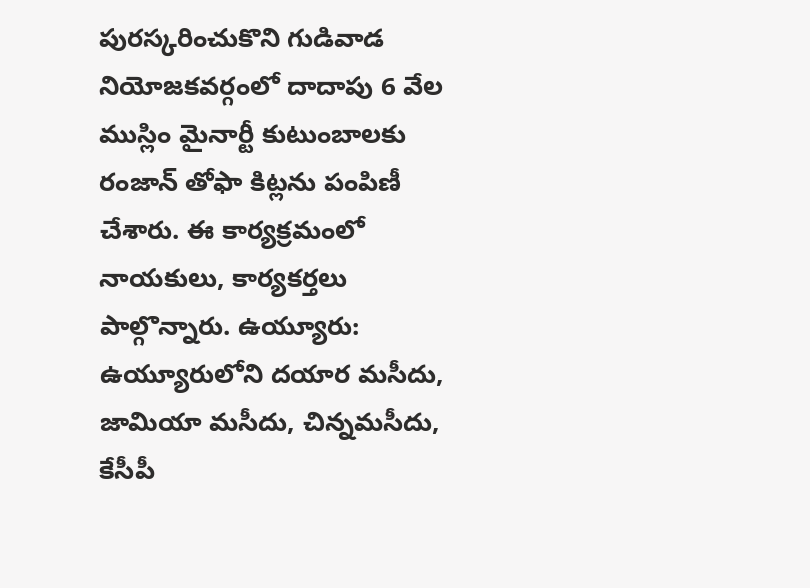పురస్కరించుకొని గుడివాడ నియోజకవర్గంలో దాదాపు 6 వేల ముస్లిం మైనార్టీ కుటుంబాలకు రంజాన్ తోఫా కిట్లను పంపిణీ చేశారు. ఈ కార్యక్రమంలో నాయకులు, కార్యకర్తలు పాల్గొన్నారు. ఉయ్యూరు: ఉయ్యూరులోని దయార మసీదు, జామియా మసీదు, చిన్నమసీదు, కేసీపీ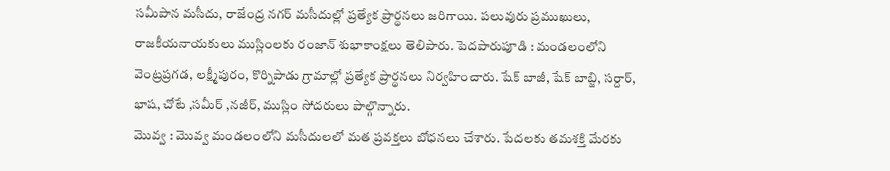సమీపాన మసీదు, రాజేంద్ర నగర్ మసీదుల్లో ప్రత్యేక ప్రార్థనలు జరిగాయి. పలువురు ప్రముఖులు, రాజకీయనాయకులు ముస్లింలకు రంజాన్ శుభాకాంక్షలు తెలిపారు. పెదపారుపూడి : మండలంలోని వెంట్రప్రగడ, లక్ష్మీపురం, కొర్నిపాడు గ్రామాల్లో ప్రత్యేక ప్రార్థనలు నిర్వహించారు. షేక్ బాజీ, షేక్ బాబ్జి, సర్దార్, భాష, చోటే ,సమీర్ ,నజీర్, ముస్లిం సోదరులు పాల్గొన్నారు.
మొవ్వ : మొవ్వ మండలంలోని మసీదులలో మత ప్రవక్తలు బోధనలు చేశారు. పేదలకు తమశక్తి మేరకు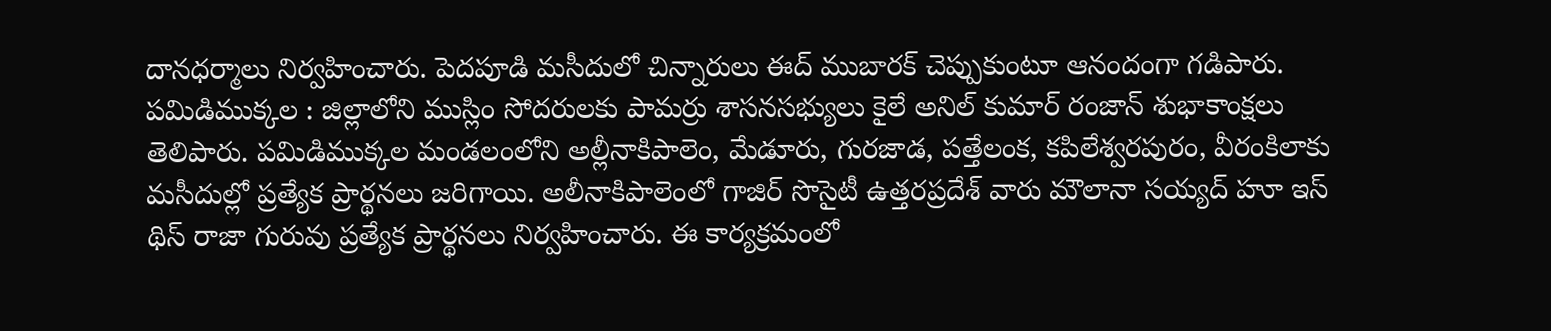దానధర్మాలు నిర్వహించారు. పెదపూడి మసీదులో చిన్నారులు ఈద్ ముబారక్ చెప్పుకుంటూ ఆనందంగా గడిపారు. పమిడిముక్కల : జిల్లాలోని ముస్లిం సోదరులకు పామర్రు శాసనసభ్యులు కైలే అనిల్ కుమార్ రంజాన్ శుభాకాంక్షలు తెలిపారు. పమిడిముక్కల మండలంలోని అల్లీనాకిపాలెం, మేడూరు, గురజాడ, పత్తేలంక, కపిలేశ్వరపురం, వీరంకిలాకు మసీదుల్లో ప్రత్యేక ప్రార్థనలు జరిగాయి. అలీనాకిపాలెంలో గాజిర్ సొసైటీ ఉత్తరప్రదేశ్ వారు మౌలానా సయ్యద్ హూ ఇస్ థిస్ రాజా గురువు ప్రత్యేక ప్రార్థనలు నిర్వహించారు. ఈ కార్యక్రమంలో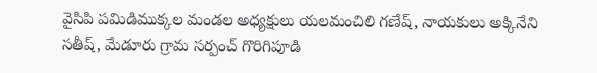వైసిపి పమిడిముక్కల మండల అధ్యక్షులు యలమంచిలి గణేష్, నాయకులు అక్కినేని సతీష్, మేడూరు గ్రామ సర్పంచ్ గొరిగిపూడి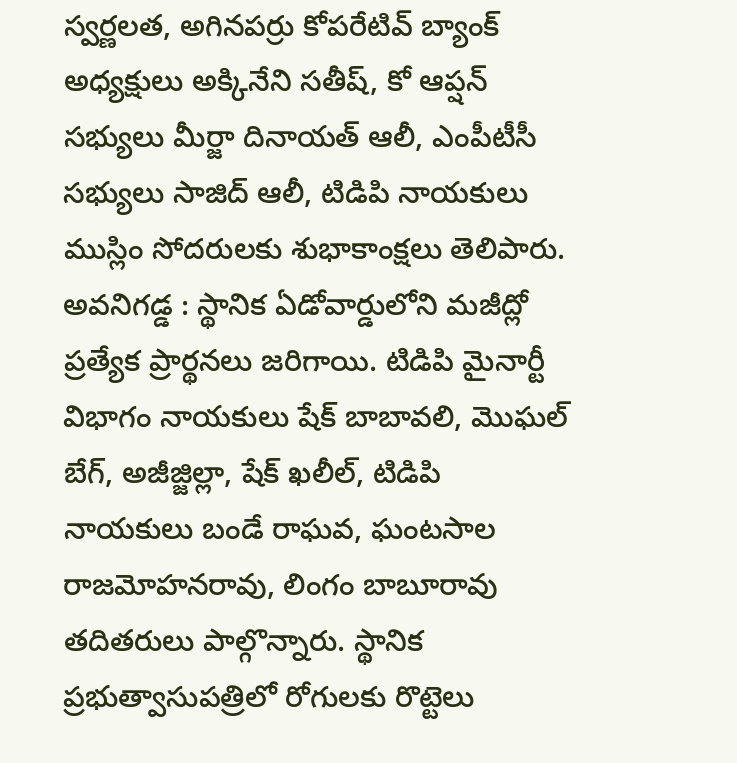స్వర్ణలత, అగినపర్రు కోపరేటివ్ బ్యాంక్ అధ్యక్షులు అక్కినేని సతీష్, కో ఆప్షన్ సభ్యులు మీర్జా దినాయత్ ఆలీ, ఎంపీటీసీ సభ్యులు సాజిద్ ఆలీ, టిడిపి నాయకులు ముస్లిం సోదరులకు శుభాకాంక్షలు తెలిపారు. అవనిగడ్డ : స్థానిక ఏడోవార్డులోని మజీద్లో ప్రత్యేక ప్రార్థనలు జరిగాయి. టిడిపి మైనార్టీ విభాగం నాయకులు షేక్ బాబావలి, మొఘల్ బేగ్, అజీజ్జిల్లా, షేక్ ఖలీల్, టిడిపి నాయకులు బండే రాఘవ, ఘంటసాల రాజమోహనరావు, లింగం బాబూరావు తదితరులు పాల్గొన్నారు. స్థానిక ప్రభుత్వాసుపత్రిలో రోగులకు రొట్టెలు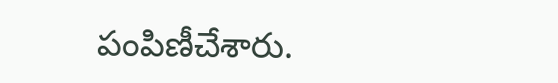పంపిణీచేశారు.